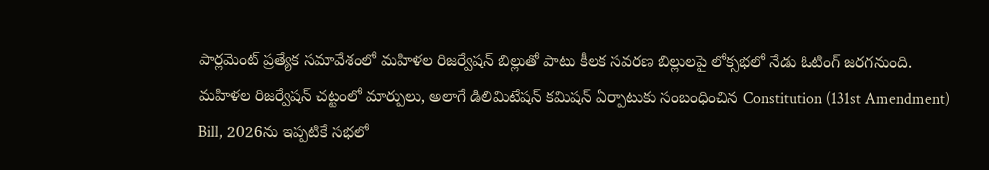పార్లమెంట్ ప్రత్యేక సమావేశంలో మహిళల రిజర్వేషన్ బిల్లుతో పాటు కీలక సవరణ బిల్లులపై లోక్సభలో నేడు ఓటింగ్ జరగనుంది. మహిళల రిజర్వేషన్ చట్టంలో మార్పులు, అలాగే డిలిమిటేషన్ కమిషన్ ఏర్పాటుకు సంబంధించిన Constitution (131st Amendment) Bill, 2026ను ఇప్పటికే సభలో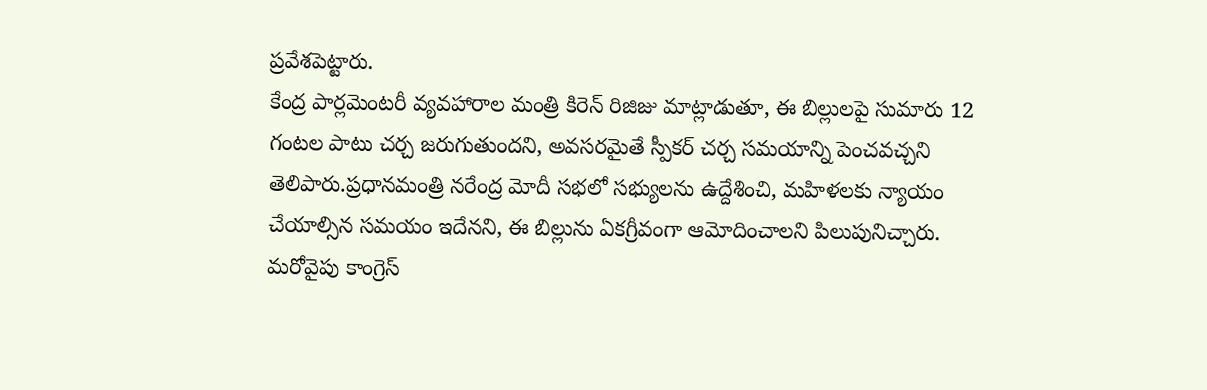ప్రవేశపెట్టారు.
కేంద్ర పార్లమెంటరీ వ్యవహారాల మంత్రి కిరెన్ రిజిజు మాట్లాడుతూ, ఈ బిల్లులపై సుమారు 12 గంటల పాటు చర్చ జరుగుతుందని, అవసరమైతే స్పీకర్ చర్చ సమయాన్ని పెంచవచ్చని తెలిపారు.ప్రధానమంత్రి నరేంద్ర మోదీ సభలో సభ్యులను ఉద్దేశించి, మహిళలకు న్యాయం చేయాల్సిన సమయం ఇదేనని, ఈ బిల్లును ఏకగ్రీవంగా ఆమోదించాలని పిలుపునిచ్చారు. మరోవైపు కాంగ్రెస్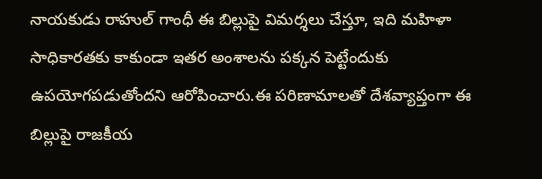నాయకుడు రాహుల్ గాంధీ ఈ బిల్లుపై విమర్శలు చేస్తూ, ఇది మహిళా సాధికారతకు కాకుండా ఇతర అంశాలను పక్కన పెట్టేందుకు ఉపయోగపడుతోందని ఆరోపించారు.ఈ పరిణామాలతో దేశవ్యాప్తంగా ఈ బిల్లుపై రాజకీయ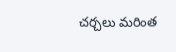చర్చలు మరింత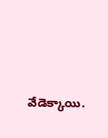వేడెక్కాయి.